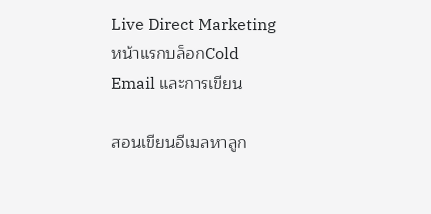Live Direct Marketing
หน้าแรกบล็อกCold Email และการเขียน

สอนเขียนอีเมลหาลูก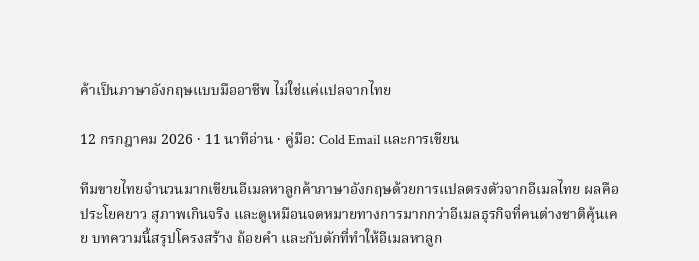ค้าเป็นภาษาอังกฤษแบบมืออาชีพ ไม่ใช่แค่แปลจากไทย

12 กรกฎาคม 2026 · 11 นาทีอ่าน · คู่มือ: Cold Email และการเขียน

ทีมขายไทยจำนวนมากเขียนอีเมลหาลูกค้าภาษาอังกฤษด้วยการแปลตรงตัวจากอีเมลไทย ผลคือประโยคยาว สุภาพเกินจริง และดูเหมือนจดหมายทางการมากกว่าอีเมลธุรกิจที่คนต่างชาติคุ้นเคย บทความนี้สรุปโครงสร้าง ถ้อยคำ และกับดักที่ทำให้อีเมลหาลูก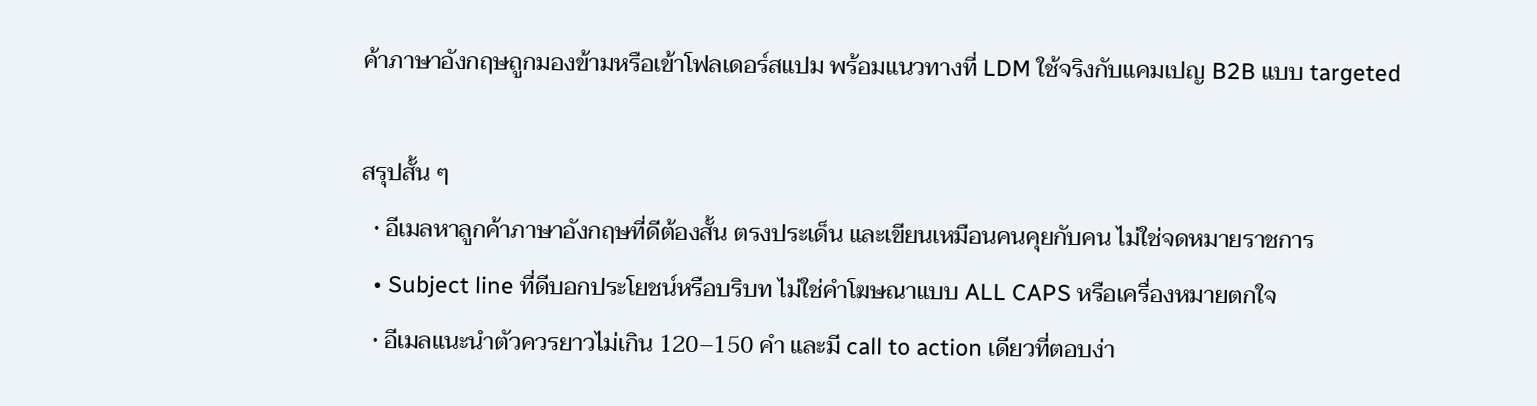ค้าภาษาอังกฤษถูกมองข้ามหรือเข้าโฟลเดอร์สแปม พร้อมแนวทางที่ LDM ใช้จริงกับแคมเปญ B2B แบบ targeted

สรุปสั้น ๆ
  • อีเมลหาลูกค้าภาษาอังกฤษที่ดีต้องสั้น ตรงประเด็น และเขียนเหมือนคนคุยกับคน ไม่ใช่จดหมายราชการ
  • Subject line ที่ดีบอกประโยชน์หรือบริบท ไม่ใช่คำโฆษณาแบบ ALL CAPS หรือเครื่องหมายตกใจ
  • อีเมลแนะนำตัวควรยาวไม่เกิน 120–150 คำ และมี call to action เดียวที่ตอบง่า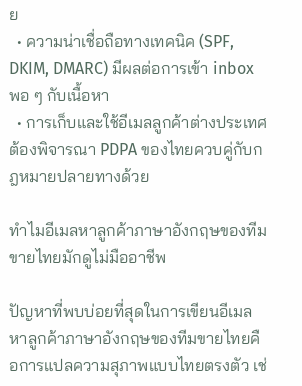ย
  • ความน่าเชื่อถือทางเทคนิค (SPF, DKIM, DMARC) มีผลต่อการเข้า inbox พอ ๆ กับเนื้อหา
  • การเก็บและใช้อีเมลลูกค้าต่างประเทศต้องพิจารณา PDPA ของไทยควบคู่กับกฎหมายปลายทางด้วย

ทำไมอีเมลหาลูกค้าภาษาอังกฤษของทีมขายไทยมักดูไม่มืออาชีพ

ปัญหาที่พบบ่อยที่สุดในการเขียนอีเมลหาลูกค้าภาษาอังกฤษของทีมขายไทยคือการแปลความสุภาพแบบไทยตรงตัว เช่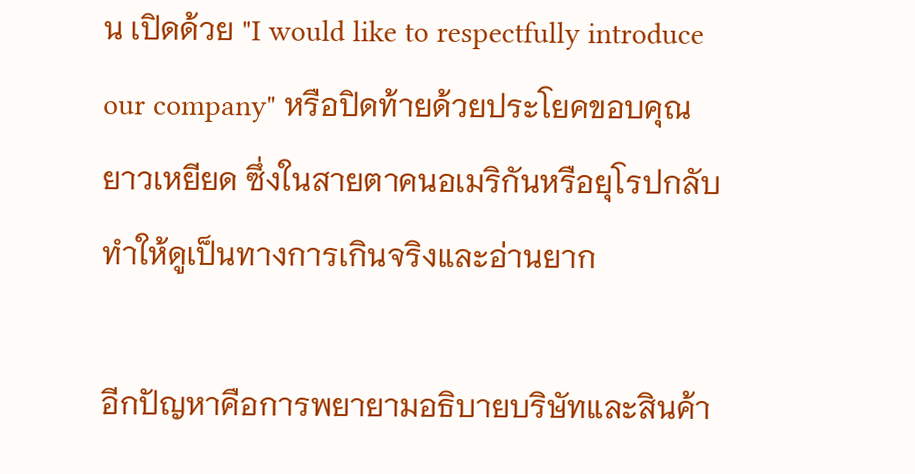น เปิดด้วย "I would like to respectfully introduce our company" หรือปิดท้ายด้วยประโยคขอบคุณยาวเหยียด ซึ่งในสายตาคนอเมริกันหรือยุโรปกลับทำให้ดูเป็นทางการเกินจริงและอ่านยาก

อีกปัญหาคือการพยายามอธิบายบริษัทและสินค้า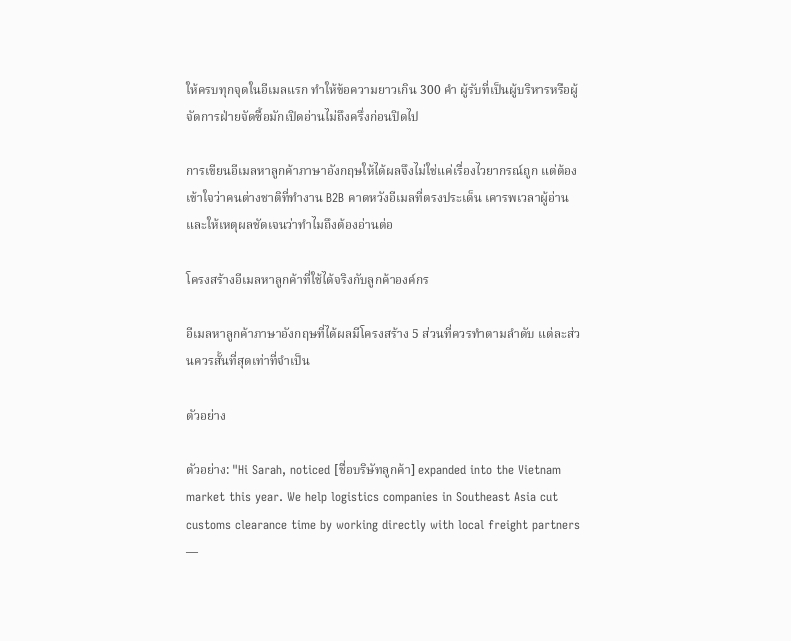ให้ครบทุกจุดในอีเมลแรก ทำให้ข้อความยาวเกิน 300 คำ ผู้รับที่เป็นผู้บริหารหรือผู้จัดการฝ่ายจัดซื้อมักเปิดอ่านไม่ถึงครึ่งก่อนปิดไป

การเขียนอีเมลหาลูกค้าภาษาอังกฤษให้ได้ผลจึงไม่ใช่แค่เรื่องไวยากรณ์ถูก แต่ต้องเข้าใจว่าคนต่างชาติที่ทำงาน B2B คาดหวังอีเมลที่ตรงประเด็น เคารพเวลาผู้อ่าน และให้เหตุผลชัดเจนว่าทำไมถึงต้องอ่านต่อ

โครงสร้างอีเมลหาลูกค้าที่ใช้ได้จริงกับลูกค้าองค์กร

อีเมลหาลูกค้าภาษาอังกฤษที่ได้ผลมีโครงสร้าง 5 ส่วนที่ควรทำตามลำดับ แต่ละส่วนควรสั้นที่สุดเท่าที่จำเป็น

ตัวอย่าง

ตัวอย่าง: "Hi Sarah, noticed [ชื่อบริษัทลูกค้า] expanded into the Vietnam market this year. We help logistics companies in Southeast Asia cut customs clearance time by working directly with local freight partners —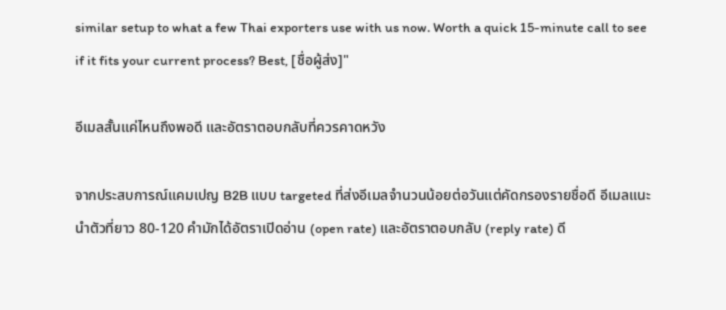similar setup to what a few Thai exporters use with us now. Worth a quick 15-minute call to see if it fits your current process? Best, [ชื่อผู้ส่ง]"

อีเมลสั้นแค่ไหนถึงพอดี และอัตราตอบกลับที่ควรคาดหวัง

จากประสบการณ์แคมเปญ B2B แบบ targeted ที่ส่งอีเมลจำนวนน้อยต่อวันแต่คัดกรองรายชื่อดี อีเมลแนะนำตัวที่ยาว 80-120 คำมักได้อัตราเปิดอ่าน (open rate) และอัตราตอบกลับ (reply rate) ดี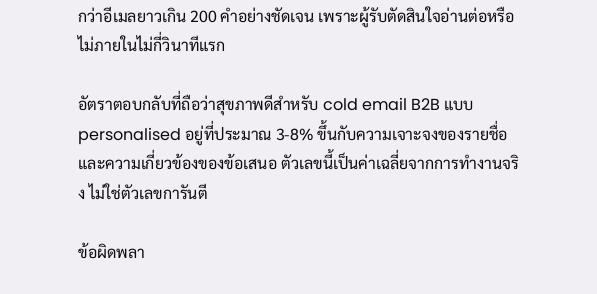กว่าอีเมลยาวเกิน 200 คำอย่างชัดเจน เพราะผู้รับตัดสินใจอ่านต่อหรือไม่ภายในไม่กี่วินาทีแรก

อัตราตอบกลับที่ถือว่าสุขภาพดีสำหรับ cold email B2B แบบ personalised อยู่ที่ประมาณ 3-8% ขึ้นกับความเจาะจงของรายชื่อและความเกี่ยวข้องของข้อเสนอ ตัวเลขนี้เป็นค่าเฉลี่ยจากการทำงานจริง ไม่ใช่ตัวเลขการันตี

ข้อผิดพลา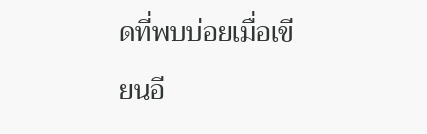ดที่พบบ่อยเมื่อเขียนอี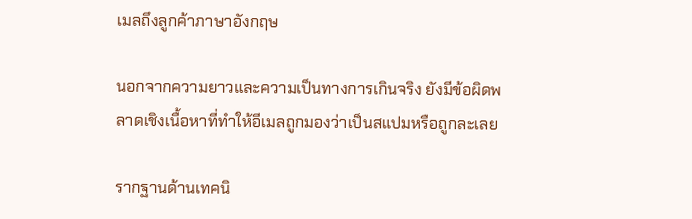เมลถึงลูกค้าภาษาอังกฤษ

นอกจากความยาวและความเป็นทางการเกินจริง ยังมีข้อผิดพลาดเชิงเนื้อหาที่ทำให้อีเมลถูกมองว่าเป็นสแปมหรือถูกละเลย

รากฐานด้านเทคนิ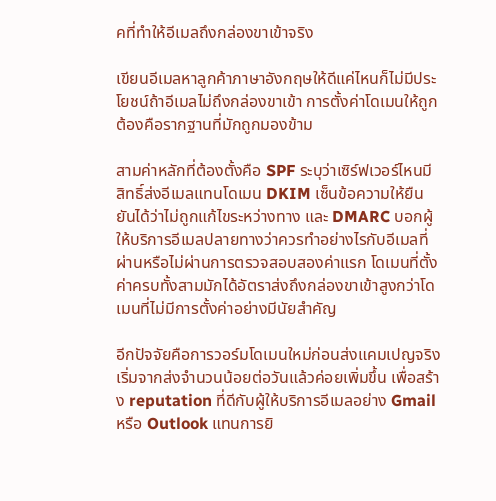คที่ทำให้อีเมลถึงกล่องขาเข้าจริง

เขียนอีเมลหาลูกค้าภาษาอังกฤษให้ดีแค่ไหนก็ไม่มีประโยชน์ถ้าอีเมลไม่ถึงกล่องขาเข้า การตั้งค่าโดเมนให้ถูกต้องคือรากฐานที่มักถูกมองข้าม

สามค่าหลักที่ต้องตั้งคือ SPF ระบุว่าเซิร์ฟเวอร์ไหนมีสิทธิ์ส่งอีเมลแทนโดเมน DKIM เซ็นข้อความให้ยืนยันได้ว่าไม่ถูกแก้ไขระหว่างทาง และ DMARC บอกผู้ให้บริการอีเมลปลายทางว่าควรทำอย่างไรกับอีเมลที่ผ่านหรือไม่ผ่านการตรวจสอบสองค่าแรก โดเมนที่ตั้งค่าครบทั้งสามมักได้อัตราส่งถึงกล่องขาเข้าสูงกว่าโดเมนที่ไม่มีการตั้งค่าอย่างมีนัยสำคัญ

อีกปัจจัยคือการวอร์มโดเมนใหม่ก่อนส่งแคมเปญจริง เริ่มจากส่งจำนวนน้อยต่อวันแล้วค่อยเพิ่มขึ้น เพื่อสร้าง reputation ที่ดีกับผู้ให้บริการอีเมลอย่าง Gmail หรือ Outlook แทนการยิ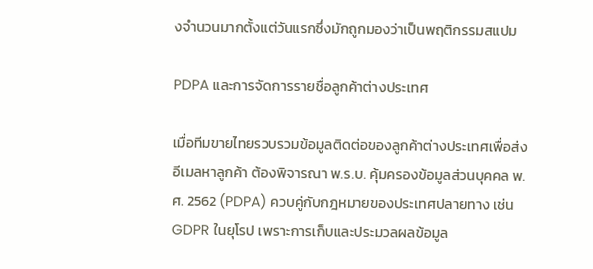งจำนวนมากตั้งแต่วันแรกซึ่งมักถูกมองว่าเป็นพฤติกรรมสแปม

PDPA และการจัดการรายชื่อลูกค้าต่างประเทศ

เมื่อทีมขายไทยรวบรวมข้อมูลติดต่อของลูกค้าต่างประเทศเพื่อส่งอีเมลหาลูกค้า ต้องพิจารณา พ.ร.บ. คุ้มครองข้อมูลส่วนบุคคล พ.ศ. 2562 (PDPA) ควบคู่กับกฎหมายของประเทศปลายทาง เช่น GDPR ในยุโรป เพราะการเก็บและประมวลผลข้อมูล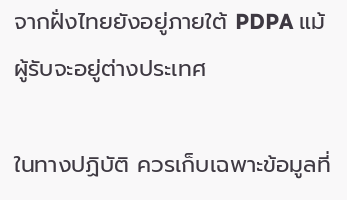จากฝั่งไทยยังอยู่ภายใต้ PDPA แม้ผู้รับจะอยู่ต่างประเทศ

ในทางปฏิบัติ ควรเก็บเฉพาะข้อมูลที่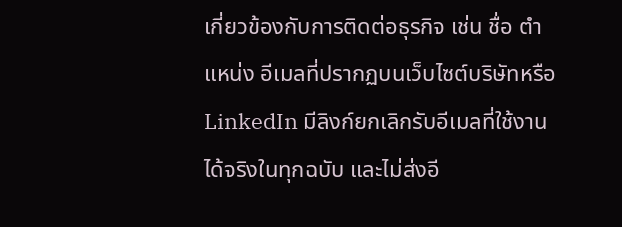เกี่ยวข้องกับการติดต่อธุรกิจ เช่น ชื่อ ตำแหน่ง อีเมลที่ปรากฏบนเว็บไซต์บริษัทหรือ LinkedIn มีลิงก์ยกเลิกรับอีเมลที่ใช้งานได้จริงในทุกฉบับ และไม่ส่งอี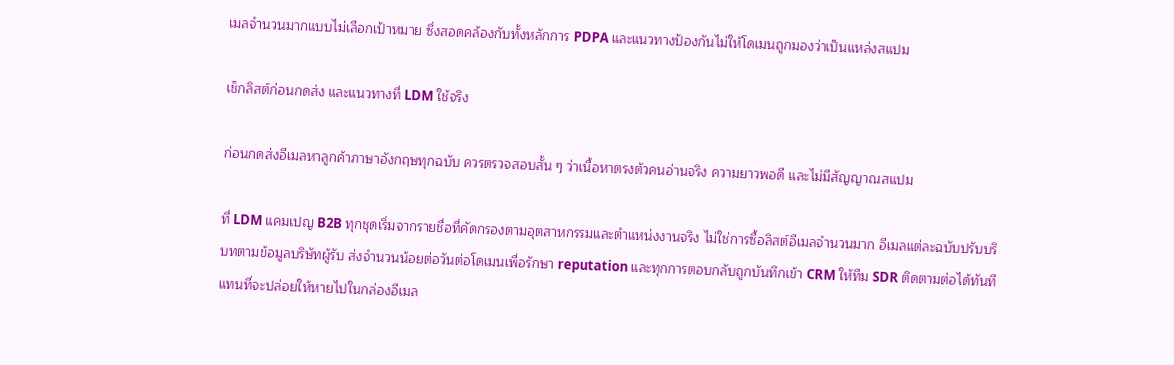เมลจำนวนมากแบบไม่เลือกเป้าหมาย ซึ่งสอดคล้องกับทั้งหลักการ PDPA และแนวทางป้องกันไม่ให้โดเมนถูกมองว่าเป็นแหล่งสแปม

เช็กลิสต์ก่อนกดส่ง และแนวทางที่ LDM ใช้จริง

ก่อนกดส่งอีเมลหาลูกค้าภาษาอังกฤษทุกฉบับ ควรตรวจสอบสั้น ๆ ว่าเนื้อหาตรงตัวคนอ่านจริง ความยาวพอดี และไม่มีสัญญาณสแปม

ที่ LDM แคมเปญ B2B ทุกชุดเริ่มจากรายชื่อที่คัดกรองตามอุตสาหกรรมและตำแหน่งงานจริง ไม่ใช่การซื้อลิสต์อีเมลจำนวนมาก อีเมลแต่ละฉบับปรับบริบทตามข้อมูลบริษัทผู้รับ ส่งจำนวนน้อยต่อวันต่อโดเมนเพื่อรักษา reputation และทุกการตอบกลับถูกบันทึกเข้า CRM ให้ทีม SDR ติดตามต่อได้ทันที แทนที่จะปล่อยให้หายไปในกล่องอีเมล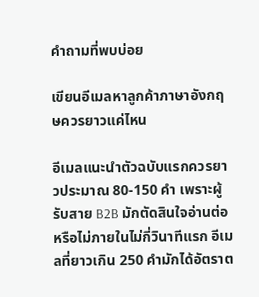คำถามที่พบบ่อย

เขียนอีเมลหาลูกค้าภาษาอังกฤษควรยาวแค่ไหน

อีเมลแนะนำตัวฉบับแรกควรยาวประมาณ 80-150 คำ เพราะผู้รับสาย B2B มักตัดสินใจอ่านต่อหรือไม่ภายในไม่กี่วินาทีแรก อีเมลที่ยาวเกิน 250 คำมักได้อัตราต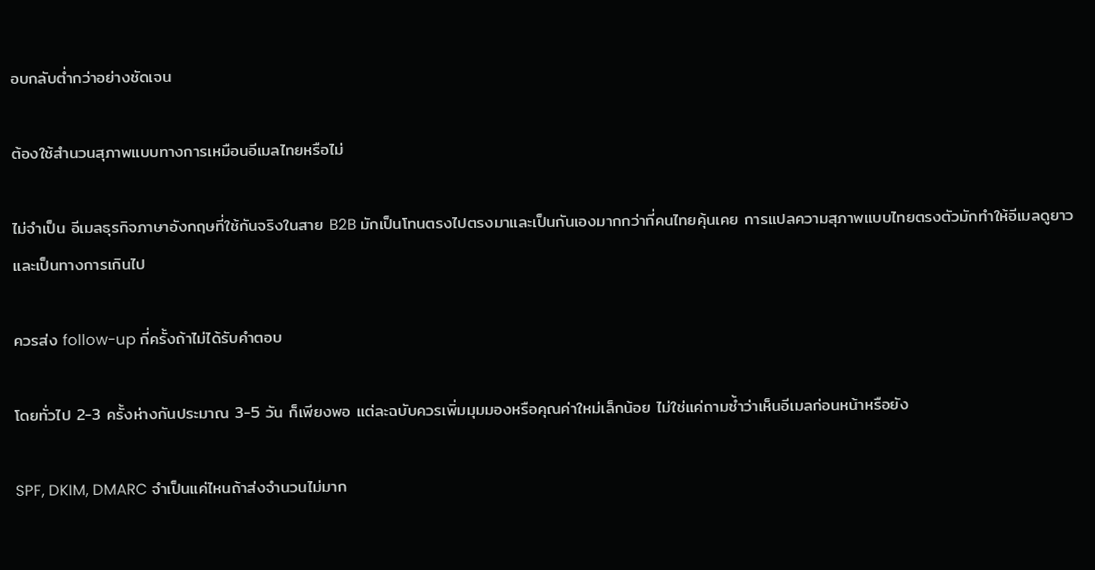อบกลับต่ำกว่าอย่างชัดเจน

ต้องใช้สำนวนสุภาพแบบทางการเหมือนอีเมลไทยหรือไม่

ไม่จำเป็น อีเมลธุรกิจภาษาอังกฤษที่ใช้กันจริงในสาย B2B มักเป็นโทนตรงไปตรงมาและเป็นกันเองมากกว่าที่คนไทยคุ้นเคย การแปลความสุภาพแบบไทยตรงตัวมักทำให้อีเมลดูยาวและเป็นทางการเกินไป

ควรส่ง follow-up กี่ครั้งถ้าไม่ได้รับคำตอบ

โดยทั่วไป 2-3 ครั้งห่างกันประมาณ 3-5 วัน ก็เพียงพอ แต่ละฉบับควรเพิ่มมุมมองหรือคุณค่าใหม่เล็กน้อย ไม่ใช่แค่ถามซ้ำว่าเห็นอีเมลก่อนหน้าหรือยัง

SPF, DKIM, DMARC จำเป็นแค่ไหนถ้าส่งจำนวนไม่มาก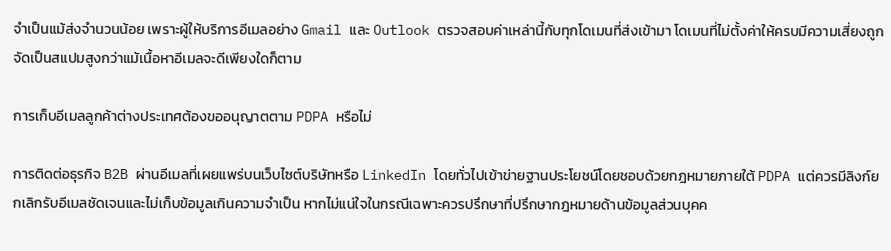จำเป็นแม้ส่งจำนวนน้อย เพราะผู้ให้บริการอีเมลอย่าง Gmail และ Outlook ตรวจสอบค่าเหล่านี้กับทุกโดเมนที่ส่งเข้ามา โดเมนที่ไม่ตั้งค่าให้ครบมีความเสี่ยงถูกจัดเป็นสแปมสูงกว่าแม้เนื้อหาอีเมลจะดีเพียงใดก็ตาม

การเก็บอีเมลลูกค้าต่างประเทศต้องขออนุญาตตาม PDPA หรือไม่

การติดต่อธุรกิจ B2B ผ่านอีเมลที่เผยแพร่บนเว็บไซต์บริษัทหรือ LinkedIn โดยทั่วไปเข้าข่ายฐานประโยชน์โดยชอบด้วยกฎหมายภายใต้ PDPA แต่ควรมีลิงก์ยกเลิกรับอีเมลชัดเจนและไม่เก็บข้อมูลเกินความจำเป็น หากไม่แน่ใจในกรณีเฉพาะควรปรึกษาที่ปรึกษากฎหมายด้านข้อมูลส่วนบุคค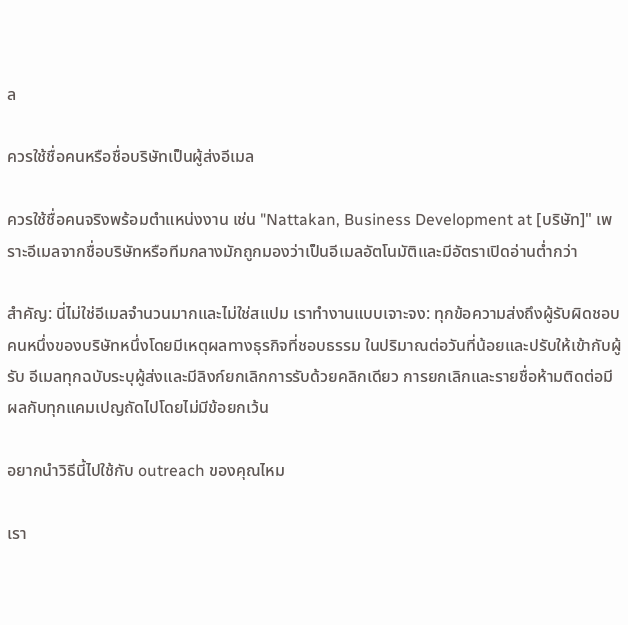ล

ควรใช้ชื่อคนหรือชื่อบริษัทเป็นผู้ส่งอีเมล

ควรใช้ชื่อคนจริงพร้อมตำแหน่งงาน เช่น "Nattakan, Business Development at [บริษัท]" เพราะอีเมลจากชื่อบริษัทหรือทีมกลางมักถูกมองว่าเป็นอีเมลอัตโนมัติและมีอัตราเปิดอ่านต่ำกว่า

สำคัญ: นี่ไม่ใช่อีเมลจำนวนมากและไม่ใช่สแปม เราทำงานแบบเจาะจง: ทุกข้อความส่งถึงผู้รับผิดชอบคนหนึ่งของบริษัทหนึ่งโดยมีเหตุผลทางธุรกิจที่ชอบธรรม ในปริมาณต่อวันที่น้อยและปรับให้เข้ากับผู้รับ อีเมลทุกฉบับระบุผู้ส่งและมีลิงก์ยกเลิกการรับด้วยคลิกเดียว การยกเลิกและรายชื่อห้ามติดต่อมีผลกับทุกแคมเปญถัดไปโดยไม่มีข้อยกเว้น

อยากนำวิธีนี้ไปใช้กับ outreach ของคุณไหม

เรา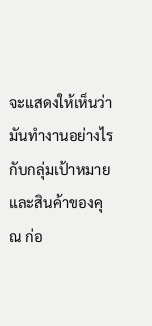จะแสดงให้เห็นว่ามันทำงานอย่างไรกับกลุ่มเป้าหมายและสินค้าของคุณ ก่อ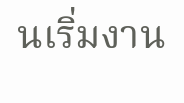นเริ่มงาน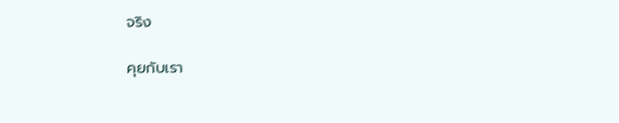จริง

คุยกับเรา